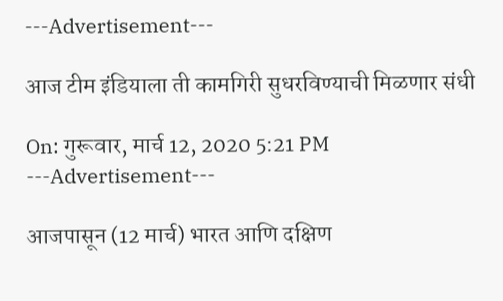---Advertisement---

आज टीम इंडियाला ती कामगिरी सुधरविण्याची मिळणार संधी

On: गुरूवार, मार्च 12, 2020 5:21 PM
---Advertisement---

आजपासून (12 मार्च) भारत आणि दक्षिण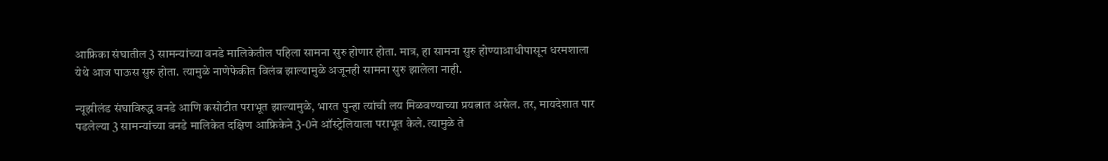आफ्रिका संघातील 3 सामन्यांच्या वनडे मालिकेतील पहिला सामना सुरु होणार होता. मात्र, हा सामना सुरु होण्याआधीपासून धरमशाला येथे आज पाऊस सुरु होता. त्यामुळे नाणेफेकीत विलंब झाल्यामुळे अजूनही सामना सुरु झालेला नाही.

न्यूझीलंड संघाविरुद्ध वनडे आणि कसोटीत पराभूत झाल्यामुळे, भारत पुन्हा त्यांची लय मिळवण्याच्या प्रयत्नात असेल. तर, मायदेशात पार पडलेल्या 3 सामन्यांच्या वनडे मालिकेत दक्षिण आफ्रिकेने 3-0ने ऑस्ट्रेलियाला पराभूत केले. त्यामुळे ते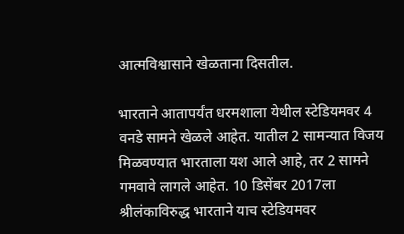आत्मविश्वासाने खेळताना दिसतील.

भारताने आतापर्यंत धरमशाला येथील स्टेडियमवर 4 वनडे सामने खेळले आहेत. यातील 2 सामन्यात विजय मिळवण्यात भारताला यश आले आहे, तर 2 सामने गमवावे लागले आहेत. 10 डिसेंबर 2017ला श्रीलंकाविरुद्ध भारताने याच स्टेडियमवर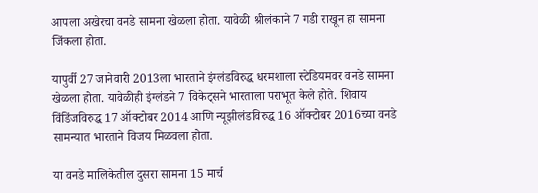आपला अखेरचा वनडे सामना खेळला होता. यावेळी श्रीलंकाने 7 गडी राखून हा सामना जिंकला होता.

यापुर्वी 27 जानेवारी 2013ला भारताने इंग्लंडविरुद्ध धरमशाला स्टेडियमवर वनडे सामना खेळला होता. यावेळीही इंग्लंडने 7 विकेट्सने भारताला पराभूत केले होते. शिवाय विंडिंजविरुद्ध 17 ऑक्टोबर 2014 आणि न्यूझीलंडविरुद्ध 16 ऑक्टोबर 2016च्या वनडे सामन्यात भारताने विजय मिळवला होता.

या वनडे मालिकेतील दुसरा सामना 15 मार्च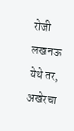रोजी लखनऊ येथे तर, अखेरचा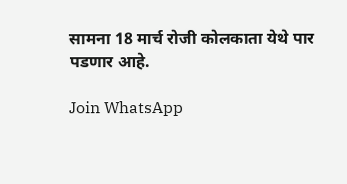सामना 18 मार्च रोजी कोलकाता येथे पार पडणार आहे.

Join WhatsApp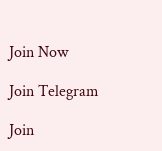Join Now

Join Telegram

Join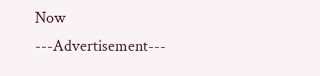Now
---Advertisement---